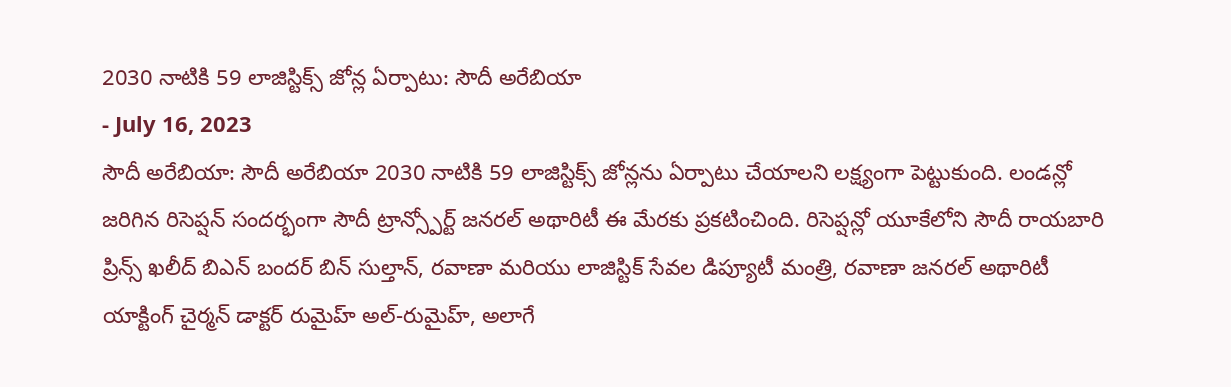2030 నాటికి 59 లాజిస్టిక్స్ జోన్ల ఏర్పాటు: సౌదీ అరేబియా
- July 16, 2023
సౌదీ అరేబియా: సౌదీ అరేబియా 2030 నాటికి 59 లాజిస్టిక్స్ జోన్లను ఏర్పాటు చేయాలని లక్ష్యంగా పెట్టుకుంది. లండన్లో జరిగిన రిసెప్షన్ సందర్భంగా సౌదీ ట్రాన్స్పోర్ట్ జనరల్ అథారిటీ ఈ మేరకు ప్రకటించింది. రిసెప్షన్లో యూకేలోని సౌదీ రాయబారి ప్రిన్స్ ఖలీద్ బిఎన్ బందర్ బిన్ సుల్తాన్, రవాణా మరియు లాజిస్టిక్ సేవల డిప్యూటీ మంత్రి, రవాణా జనరల్ అథారిటీ యాక్టింగ్ చైర్మన్ డాక్టర్ రుమైహ్ అల్-రుమైహ్, అలాగే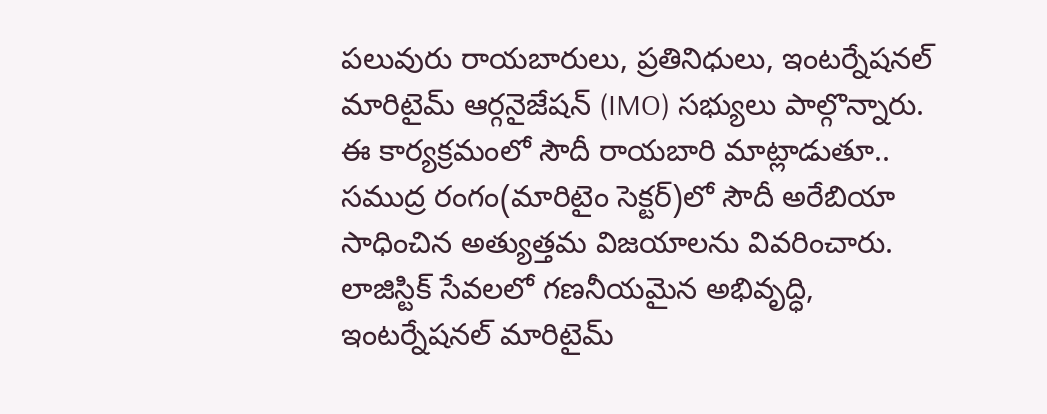పలువురు రాయబారులు, ప్రతినిధులు, ఇంటర్నేషనల్ మారిటైమ్ ఆర్గనైజేషన్ (IMO) సభ్యులు పాల్గొన్నారు.
ఈ కార్యక్రమంలో సౌదీ రాయబారి మాట్లాడుతూ.. సముద్ర రంగం(మారిటైం సెక్టర్)లో సౌదీ అరేబియా సాధించిన అత్యుత్తమ విజయాలను వివరించారు. లాజిస్టిక్ సేవలలో గణనీయమైన అభివృద్ధి, ఇంటర్నేషనల్ మారిటైమ్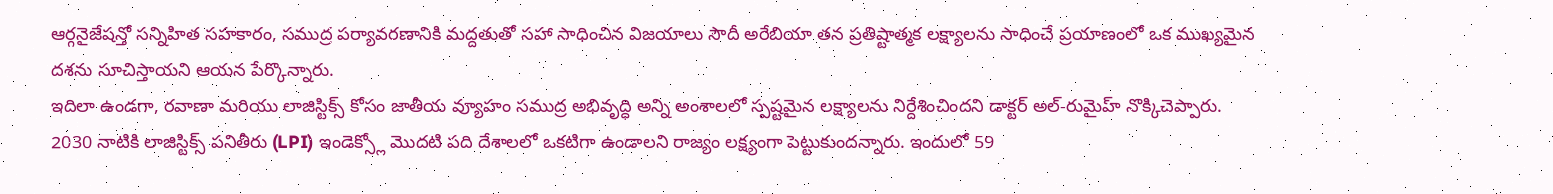ఆర్గనైజేషన్తో సన్నిహిత సహకారం, సముద్ర పర్యావరణానికి మద్దతుతో సహా సాధించిన విజయాలు సౌదీ అరేబియా తన ప్రతిష్టాత్మక లక్ష్యాలను సాధించే ప్రయాణంలో ఒక ముఖ్యమైన దశను సూచిస్తాయని ఆయన పేర్కొన్నారు.
ఇదిలా ఉండగా, రవాణా మరియు లాజిస్టిక్స్ కోసం జాతీయ వ్యూహం సముద్ర అభివృద్ధి అన్ని అంశాలలో స్పష్టమైన లక్ష్యాలను నిర్దేశించిందని డాక్టర్ అల్-రుమైహ్ నొక్కిచెప్పారు. 2030 నాటికి లాజిస్టిక్స్ పనితీరు (LPI) ఇండెక్స్లో మొదటి పది దేశాలలో ఒకటిగా ఉండాలని రాజ్యం లక్ష్యంగా పెట్టుకుందన్నారు. ఇందులో 59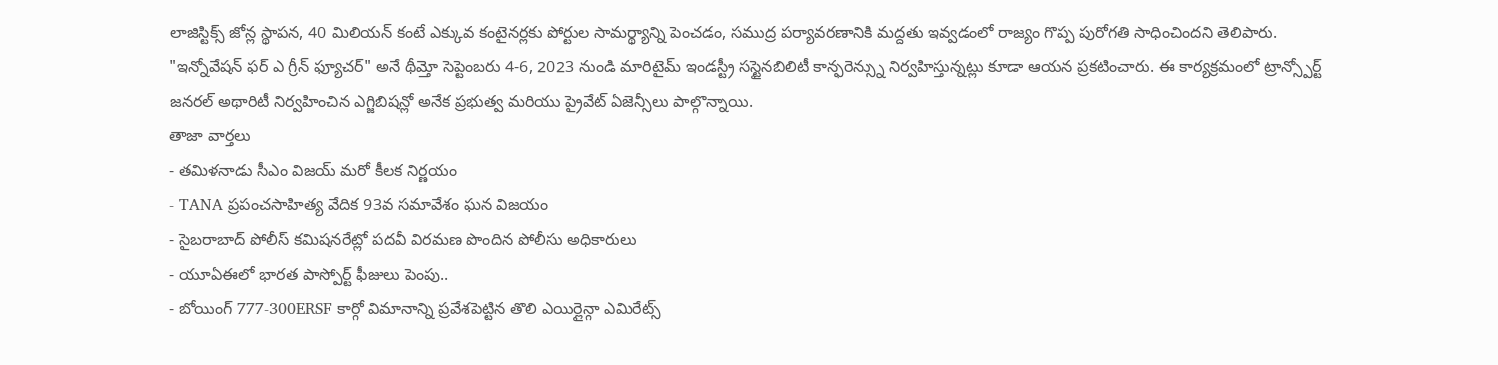లాజిస్టిక్స్ జోన్ల స్థాపన, 40 మిలియన్ కంటే ఎక్కువ కంటైనర్లకు పోర్టుల సామర్థ్యాన్ని పెంచడం, సముద్ర పర్యావరణానికి మద్దతు ఇవ్వడంలో రాజ్యం గొప్ప పురోగతి సాధించిందని తెలిపారు. "ఇన్నోవేషన్ ఫర్ ఎ గ్రీన్ ఫ్యూచర్" అనే థీమ్తో సెప్టెంబరు 4-6, 2023 నుండి మారిటైమ్ ఇండస్ట్రీ సస్టైనబిలిటీ కాన్ఫరెన్స్ను నిర్వహిస్తున్నట్లు కూడా ఆయన ప్రకటించారు. ఈ కార్యక్రమంలో ట్రాన్స్పోర్ట్ జనరల్ అథారిటీ నిర్వహించిన ఎగ్జిబిషన్లో అనేక ప్రభుత్వ మరియు ప్రైవేట్ ఏజెన్సీలు పాల్గొన్నాయి.
తాజా వార్తలు
- తమిళనాడు సీఎం విజయ్ మరో కీలక నిర్ణయం
- TANA ప్రపంచసాహిత్య వేదిక 93వ సమావేశం ఘన విజయం
- సైబరాబాద్ పోలీస్ కమిషనరేట్లో పదవీ విరమణ పొందిన పోలీసు అధికారులు
- యూఏఈలో భారత పాస్పోర్ట్ ఫీజులు పెంపు..
- బోయింగ్ 777-300ERSF కార్గో విమానాన్ని ప్రవేశపెట్టిన తొలి ఎయిర్లైన్గా ఎమిరేట్స్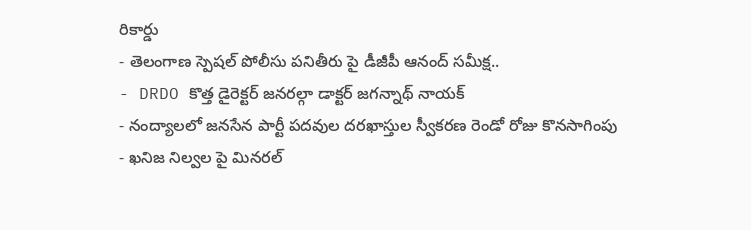రికార్డు
- తెలంగాణ స్పెషల్ పోలీసు పనితీరు పై డీజీపీ ఆనంద్ సమీక్ష..
- DRDO కొత్త డైరెక్టర్ జనరల్గా డాక్టర్ జగన్నాథ్ నాయక్
- నంద్యాలలో జనసేన పార్టీ పదవుల దరఖాస్తుల స్వీకరణ రెండో రోజు కొనసాగింపు
- ఖనిజ నిల్వల పై మినరల్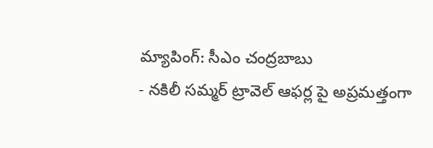మ్యాపింగ్: సీఎం చంద్రబాబు
- నకిలీ సమ్మర్ ట్రావెల్ ఆఫర్ల పై అప్రమత్తంగా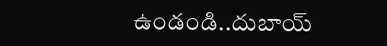ఉండండి..దుబాయ్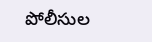పోలీసుల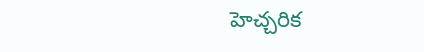హెచ్చరిక